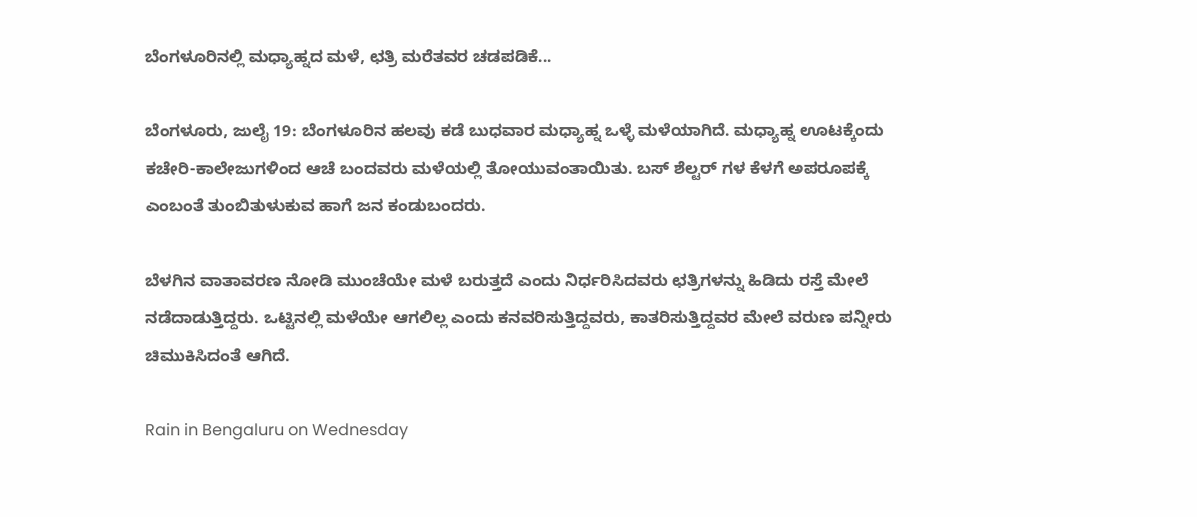ಬೆಂಗಳೂರಿನಲ್ಲಿ ಮಧ್ಯಾಹ್ನದ ಮಳೆ, ಛತ್ರಿ ಮರೆತವರ ಚಡಪಡಿಕೆ...

ಬೆಂಗಳೂರು, ಜುಲೈ 19: ಬೆಂಗಳೂರಿನ ಹಲವು ಕಡೆ ಬುಧವಾರ ಮಧ್ಯಾಹ್ನ ಒಳ್ಳೆ ಮಳೆಯಾಗಿದೆ. ಮಧ್ಯಾಹ್ನ ಊಟಕ್ಕೆಂದು ಕಚೇರಿ-ಕಾಲೇಜುಗಳಿಂದ ಆಚೆ ಬಂದವರು ಮಳೆಯಲ್ಲಿ ತೋಯುವಂತಾಯಿತು. ಬಸ್ ಶೆಲ್ಟರ್ ಗಳ ಕೆಳಗೆ ಅಪರೂಪಕ್ಕೆ ಎಂಬಂತೆ ತುಂಬಿತುಳುಕುವ ಹಾಗೆ ಜನ ಕಂಡುಬಂದರು.

ಬೆಳಗಿನ ವಾತಾವರಣ ನೋಡಿ ಮುಂಚೆಯೇ ಮಳೆ ಬರುತ್ತದೆ ಎಂದು ನಿರ್ಧರಿಸಿದವರು ಛತ್ರಿಗಳನ್ನು ಹಿಡಿದು ರಸ್ತೆ ಮೇಲೆ ನಡೆದಾಡುತ್ತಿದ್ದರು. ಒಟ್ಟಿನಲ್ಲಿ ಮಳೆಯೇ ಆಗಲಿಲ್ಲ ಎಂದು ಕನವರಿಸುತ್ತಿದ್ದವರು, ಕಾತರಿಸುತ್ತಿದ್ದವರ ಮೇಲೆ ವರುಣ ಪನ್ನೀರು ಚಿಮುಕಿಸಿದಂತೆ ಆಗಿದೆ.

Rain in Bengaluru on Wednesday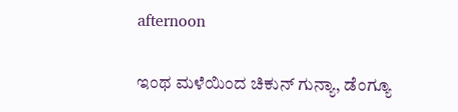afternoon

ಇಂಥ ಮಳೆಯಿಂದ ಚಿಕುನ್ ಗುನ್ಯಾ, ಡೆಂಗ್ಯೂ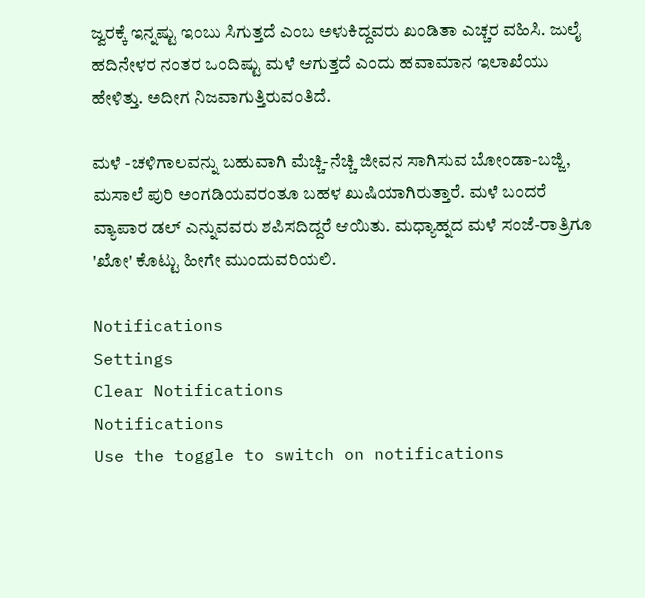ಜ್ವರಕ್ಕೆ ಇನ್ನಷ್ಟು ಇಂಬು ಸಿಗುತ್ತದೆ ಎಂಬ ಅಳುಕಿದ್ದವರು ಖಂಡಿತಾ ಎಚ್ಚರ ವಹಿಸಿ. ಜುಲೈ ಹದಿನೇಳರ ನಂತರ ಒಂದಿಷ್ಟು ಮಳೆ ಆಗುತ್ತದೆ ಎಂದು ಹವಾಮಾನ ಇಲಾಖೆಯು ಹೇಳಿತ್ತು. ಅದೀಗ ನಿಜವಾಗುತ್ತಿರುವಂತಿದೆ.

ಮಳೆ -ಚಳಿಗಾಲವನ್ನು ಬಹುವಾಗಿ ಮೆಚ್ಚಿ-ನೆಚ್ಚಿ ಜೀವನ ಸಾಗಿಸುವ ಬೋಂಡಾ-ಬಜ್ಜಿ, ಮಸಾಲೆ ಪುರಿ ಅಂಗಡಿಯವರಂತೂ ಬಹಳ ಖುಷಿಯಾಗಿರುತ್ತಾರೆ. ಮಳೆ ಬಂದರೆ ವ್ಯಾಪಾರ ಡಲ್ ಎನ್ನುವವರು ಶಪಿಸದಿದ್ದರೆ ಆಯಿತು. ಮಧ್ಯಾಹ್ನದ ಮಳೆ ಸಂಜೆ-ರಾತ್ರಿಗೂ 'ಖೋ' ಕೊಟ್ಟು ಹೀಗೇ ಮುಂದುವರಿಯಲಿ.

Notifications
Settings
Clear Notifications
Notifications
Use the toggle to switch on notifications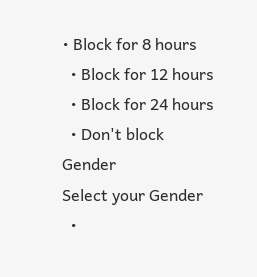• Block for 8 hours
  • Block for 12 hours
  • Block for 24 hours
  • Don't block
Gender
Select your Gender
  •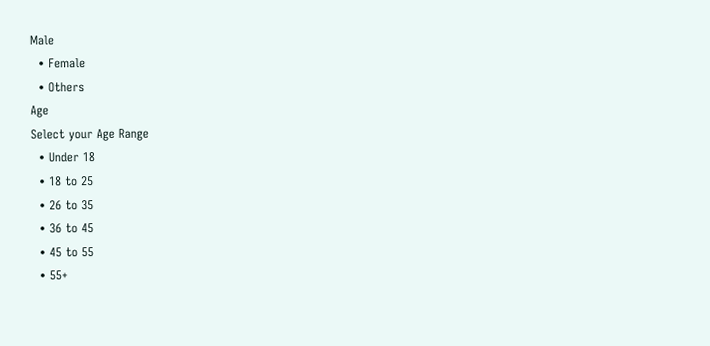Male
  • Female
  • Others
Age
Select your Age Range
  • Under 18
  • 18 to 25
  • 26 to 35
  • 36 to 45
  • 45 to 55
  • 55+